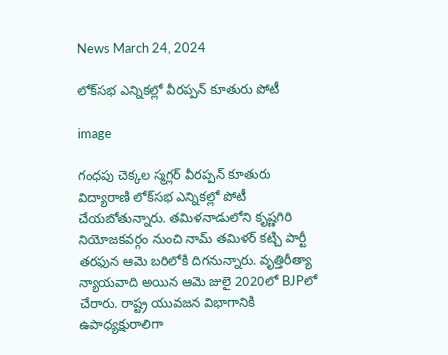News March 24, 2024

లోక్‌సభ ఎన్నికల్లో వీరప్పన్ కూతురు పోటీ

image

గంధపు చెక్కల స్మగ్లర్ వీరప్పన్ కూతురు విద్యారాణి లోక్‌సభ ఎన్నికల్లో పోటీ చేయబోతున్నారు. తమిళనాడులోని కృష్ణగిరి నియోజకవర్గం నుంచి నామ్ తమిళర్ కట్చి పార్టీ తరఫున ఆమె బరిలోకి దిగనున్నారు. వృత్తిరీత్యా న్యాయవాది అయిన ఆమె జులై 2020లో BJPలో చేరారు. రాష్ట్ర యువజన విభాగానికి ఉపాధ్యక్షురాలిగా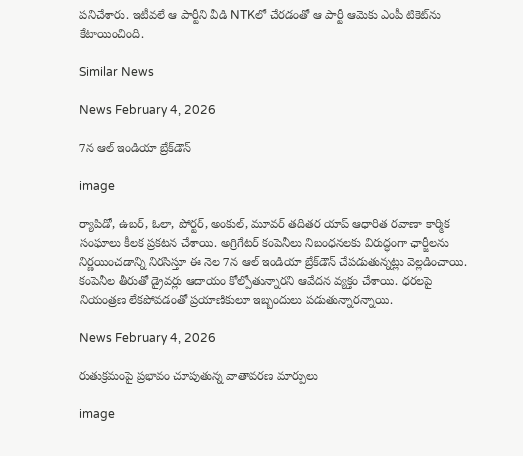పనిచేశారు. ఇటీవలే ఆ పార్టీని వీడి NTKలో చేరడంతో ఆ పార్టీ ఆమెకు ఎంపీ టికెట్‌ను కేటాయించింది.

Similar News

News February 4, 2026

7న ఆల్ ఇండియా బ్రేక్‌డౌన్

image

ర్యాపిడో, ఉబర్, ఓలా, పోర్టర్, అంకుల్, మూవర్ తదితర యాప్ ఆధారిత రవాణా కార్మిక సంఘాలు కీలక ప్రకటన చేశాయి. అగ్రిగేటర్ కంపెనీలు నిబంధనలకు విరుద్ధంగా ఛార్జీలను నిర్ణయించడాన్ని నిరసిస్తూ ఈ నెల 7న ఆల్ ఇండియా బ్రేక్‌డౌన్ చేపడుతున్నట్లు వెల్లడించాయి. కంపెనీల తీరుతో డ్రైవర్లు ఆదాయం కోల్పోతున్నారని ఆవేదన వ్యక్తం చేశాయి. ధరలపై నియంత్రణ లేకపోవడంతో ప్రయాణికులూ ఇబ్బందులు పడుతున్నారన్నాయి.

News February 4, 2026

రుతుక్రమంపై ప్రభావం చూపుతున్న వాతావరణ మార్పులు

image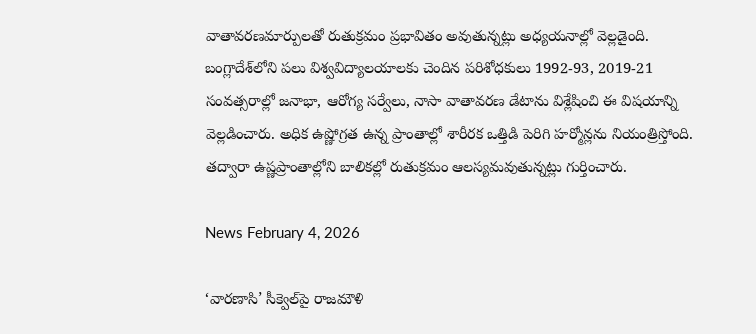వాతావరణమార్పులతో రుతుక్రమం ప్రభావితం అవుతున్నట్లు అధ్యయనాల్లో వెల్లడైంది. బంగ్లాదేశ్‌లోని పలు విశ్వవిద్యాలయాలకు చెందిన పరిశోధకులు 1992-93, 2019-21 సంవత్సరాల్లో జనాభా, ఆరోగ్య సర్వేలు, నాసా వాతావరణ డేటాను విశ్లేషించి ఈ విషయాన్ని వెల్లడించారు. అధిక ఉష్ణోగ్రత ఉన్న ప్రాంతాల్లో శారీరక ఒత్తిడి పెరిగి హర్మోన్లను నియంత్రిస్తోంది. తద్వారా ఉష్ణప్రాంతాల్లోని బాలికల్లో రుతుక్రమం ఆలస్యమవుతున్నట్లు గుర్తించారు.

News February 4, 2026

‘వారణాసి’ సీక్వెల్‌పై రాజమౌళి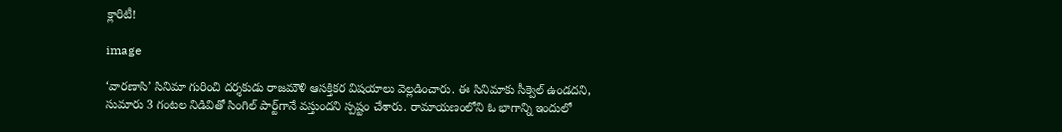క్లారిటీ!

image

‘వారణాసి’ సినిమా గురించి దర్శకుడు రాజమౌళి ఆసక్తికర విషయాలు వెల్లడించారు. ఈ సినిమాకు సీక్వెల్ ఉండదని, సుమారు 3 గంటల నిడివితో సింగిల్ పార్ట్‌గానే వస్తుందని స్పష్టం చేశారు. రామాయణంలోని ఓ భాగాన్ని ఇందులో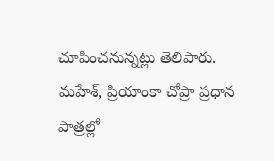చూపించనున్నట్లు తెలిపారు. మహేశ్, ప్రియాంకా చోప్రా ప్రధాన పాత్రల్లో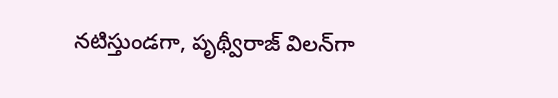నటిస్తుండగా, పృథ్వీరాజ్ విలన్‌గా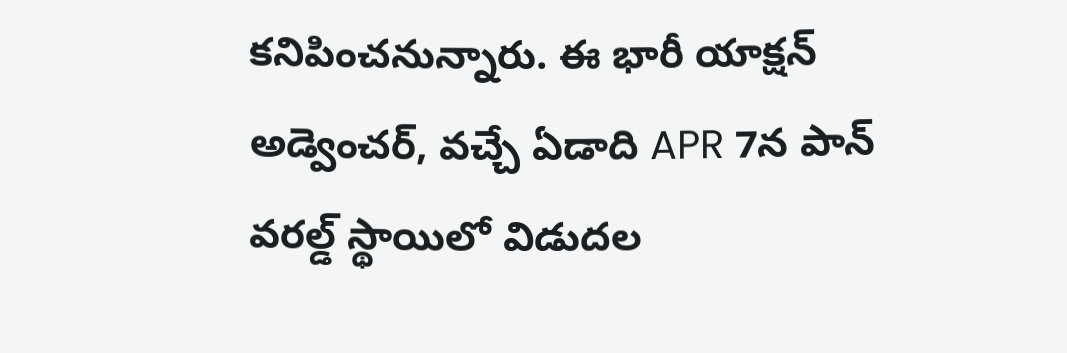కనిపించనున్నారు. ఈ భారీ యాక్షన్ అడ్వెంచర్, వచ్చే ఏడాది APR 7న పాన్ వరల్డ్ స్థాయిలో విడుదల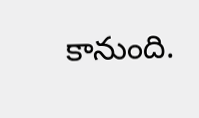కానుంది.